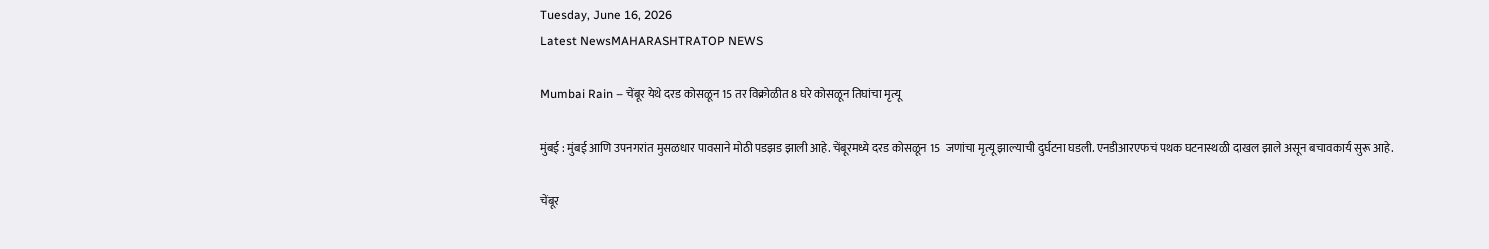Tuesday, June 16, 2026
Latest NewsMAHARASHTRATOP NEWS

Mumbai Rain – चेंबूर येथे दरड कोसळून 15 तर विक्रोळीत 8 घरे कोसळून तिघांचा मृत्यू

मुंबई : मुंबई आणि उपनगरांत मुसळधार पावसाने मोठी पडझड झाली आहे. चेंबूरमध्ये दरड कोसळून 15  जणांचा मृत्यू झाल्याची दुर्घटना घडली. एनडीआरएफचं पथक घटनास्थळी दाखल झाले असून बचावकार्य सुरू आहे.

चेंबूर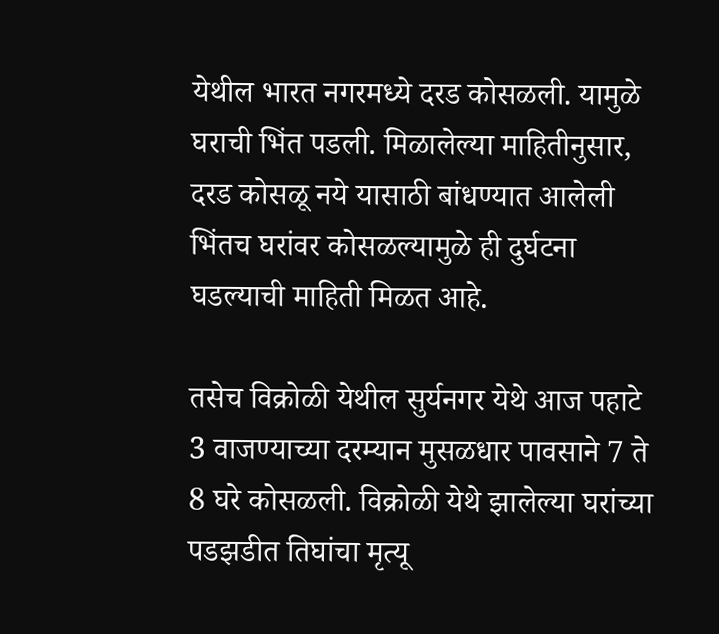येथील भारत नगरमध्ये दरड कोसळली. यामुळे घराची भिंत पडली. मिळालेल्या माहितीनुसार, दरड कोसळू नये यासाठी बांधण्यात आलेली भिंतच घरांवर कोसळल्यामुळे ही दुर्घटना घडल्याची माहिती मिळत आहे.

तसेच विक्रोळी येथील सुर्यनगर येथे आज पहाटे 3 वाजण्याच्या दरम्यान मुसळधार पावसाने 7 ते 8 घरे कोसळली. विक्रोळी येथे झालेल्या घरांच्या पडझडीत तिघांचा मृत्यू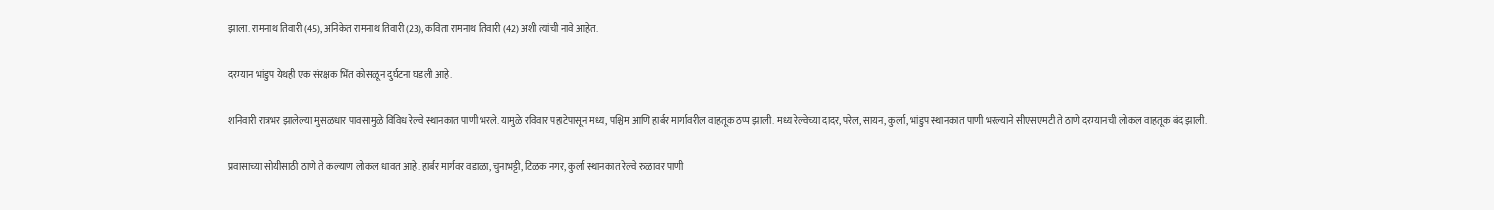झाला. रामनाथ तिवारी (45), अनिकेत रामनाथ तिवारी (23), कविता रामनाथ तिवारी (42) अशी त्यांची नावे आहेत.

दरम्यान भांडुप येथही एक संरक्षक भिंत कोसळून दुर्घटना घडली आहे.

शनिवारी रात्रभर झालेल्या मुसळधार पावसामुळे विविध रेल्वे स्थानकात पाणी भरले. यामुळे रविवार पहाटेपासून मध्य, पश्चिम आणि हार्बर मार्गावरील वाहतूक ठप्प झाली. मध्य रेल्वेच्या दादर, परेल, सायन, कुर्ला, भांडुप स्थानकात पाणी भरल्याने सीएसएमटी ते ठाणे दरम्यानची लोकल वाहतूक बंद झाली.

प्रवासाच्या सोयीसाठी ठाणे ते कल्याण लोकल धावत आहे. हार्बर मार्गवर वडाळा, चुनाभट्टी, टिळक नगर, कुर्ला स्थानकात रेल्वे रुळावर पाणी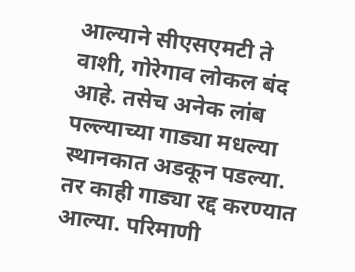आल्याने सीएसएमटी ते वाशी, गोरेगाव लोकल बंद आहे. तसेच अनेक लांब पल्ल्याच्या गाड्या मधल्या स्थानकात अडकून पडल्या. तर काही गाड्या रद्द करण्यात आल्या. परिमाणी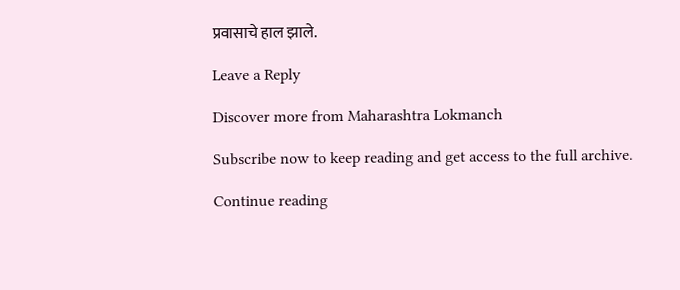प्रवासाचे हाल झाले.

Leave a Reply

Discover more from Maharashtra Lokmanch

Subscribe now to keep reading and get access to the full archive.

Continue reading